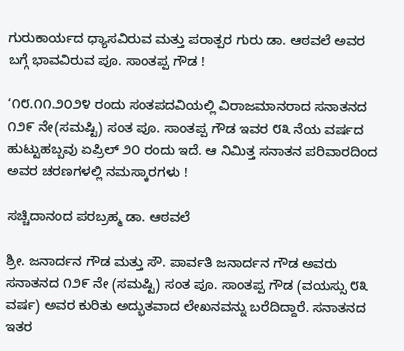ಗುರುಕಾರ್ಯದ ಧ್ಯಾಸವಿರುವ ಮತ್ತು ಪರಾತ್ಪರ ಗುರು ಡಾ. ಆಠವಲೆ ಅವರ ಬಗ್ಗೆ ಭಾವವಿರುವ ಪೂ. ಸಾಂತಪ್ಪ ಗೌಡ !

‘೧೮.೧೧.೨೦೨೪ ರಂದು ಸಂತಪದವಿಯಲ್ಲಿ ವಿರಾಜಮಾನರಾದ ಸನಾತನದ ೧೨೯ ನೇ(ಸಮಷ್ಟಿ) ಸಂತ ಪೂ. ಸಾಂತಪ್ಪ ಗೌಡ ಇವರ ೮೩ ನೆಯ ವರ್ಷದ ಹುಟ್ಟುಹಬ್ಬವು ಏಪ್ರಿಲ್‌ ೨೦ ರಂದು ಇದೆ. ಆ ನಿಮಿತ್ತ ಸನಾತನ ಪರಿವಾರದಿಂದ ಅವರ ಚರಣಗಳಲ್ಲಿ ನಮಸ್ಕಾರಗಳು !

ಸಚ್ಚಿದಾನಂದ ಪರಬ್ರಹ್ಮ ಡಾ. ಆಠವಲೆ

ಶ್ರೀ. ಜನಾರ್ದನ ಗೌಡ ಮತ್ತು ಸೌ. ಪಾರ್ವತಿ ಜನಾರ್ದನ ಗೌಡ ಅವರು ಸನಾತನದ ೧೨೯ ನೇ (ಸಮಷ್ಟಿ) ಸಂತ ಪೂ. ಸಾಂತಪ್ಪ ಗೌಡ (ವಯಸ್ಸು ೮೩ ವರ್ಷ) ಅವರ ಕುರಿತು ಅದ್ಭುತವಾದ ಲೇಖನವನ್ನು ಬರೆದಿದ್ದಾರೆ. ಸನಾತನದ ಇತರ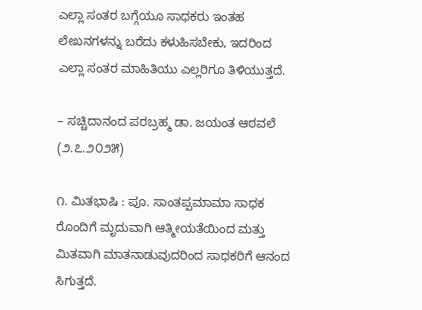ಎಲ್ಲಾ ಸಂತರ ಬಗ್ಗೆಯೂ ಸಾಧಕರು ಇಂತಹ ಲೇಖನಗಳನ್ನು ಬರೆದು ಕಳುಹಿಸಬೇಕು, ಇದರಿಂದ ಎಲ್ಲಾ ಸಂತರ ಮಾಹಿತಿಯು ಎಲ್ಲರಿಗೂ ತಿಳಿಯುತ್ತದೆ.

– ಸಚ್ಚಿದಾನಂದ ಪರಬ್ರಹ್ಮ ಡಾ. ಜಯಂತ ಆಠವಲೆ (೨.೭.೨೦೨೫)

೧. ಮಿತಭಾಷಿ : ಪೂ. ಸಾಂತಪ್ಪಮಾಮಾ ಸಾಧಕ ರೊಂದಿಗೆ ಮೃದುವಾಗಿ ಆತ್ಮೀಯತೆಯಿಂದ ಮತ್ತು ಮಿತವಾಗಿ ಮಾತನಾಡುವುದರಿಂದ ಸಾಧಕರಿಗೆ ಆನಂದ ಸಿಗುತ್ತದೆ.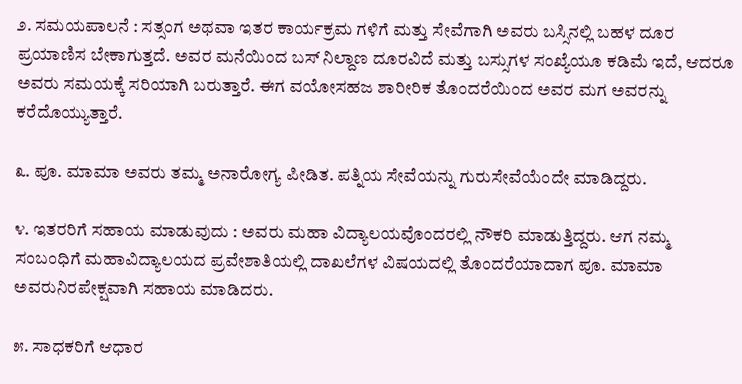೨. ಸಮಯಪಾಲನೆ : ಸತ್ಸಂಗ ಅಥವಾ ಇತರ ಕಾರ್ಯಕ್ರಮ ಗಳಿಗೆ ಮತ್ತು ಸೇವೆಗಾಗಿ ಅವರು ಬಸ್ಸಿನಲ್ಲಿ ಬಹಳ ದೂರ ಪ್ರಯಾಣಿಸ ಬೇಕಾಗುತ್ತದೆ. ಅವರ ಮನೆಯಿಂದ ಬಸ್‌ ನಿಲ್ದಾಣ ದೂರವಿದೆ ಮತ್ತು ಬಸ್ಸುಗಳ ಸಂಖ್ಯೆಯೂ ಕಡಿಮೆ ಇದೆ, ಆದರೂ ಅವರು ಸಮಯಕ್ಕೆ ಸರಿಯಾಗಿ ಬರುತ್ತಾರೆ. ಈಗ ವಯೋಸಹಜ ಶಾರೀರಿಕ ತೊಂದರೆಯಿಂದ ಅವರ ಮಗ ಅವರನ್ನು ಕರೆದೊಯ್ಯುತ್ತಾರೆ.

೩. ಪೂ. ಮಾಮಾ ಅವರು ತಮ್ಮ ಅನಾರೋಗ್ಯ ಪೀಡಿತ. ಪತ್ನಿಯ ಸೇವೆಯನ್ನು ಗುರುಸೇವೆಯೆಂದೇ ಮಾಡಿದ್ದರು.

೪. ಇತರರಿಗೆ ಸಹಾಯ ಮಾಡುವುದು : ಅವರು ಮಹಾ ವಿದ್ಯಾಲಯವೊಂದರಲ್ಲಿ ನೌಕರಿ ಮಾಡುತ್ತಿದ್ದರು. ಆಗ ನಮ್ಮ ಸಂಬಂಧಿಗೆ ಮಹಾವಿದ್ಯಾಲಯದ ಪ್ರವೇಶಾತಿಯಲ್ಲಿ ದಾಖಲೆಗಳ ವಿಷಯದಲ್ಲಿ ತೊಂದರೆಯಾದಾಗ ಪೂ. ಮಾಮಾ ಅವರುನಿರಪೇಕ್ಷವಾಗಿ ಸಹಾಯ ಮಾಡಿದರು.

೫. ಸಾಧಕರಿಗೆ ಆಧಾರ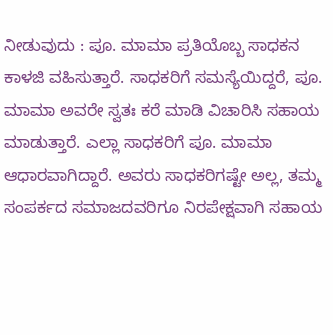ನೀಡುವುದು : ಪೂ. ಮಾಮಾ ಪ್ರತಿಯೊಬ್ಬ ಸಾಧಕನ ಕಾಳಜಿ ವಹಿಸುತ್ತಾರೆ. ಸಾಧಕರಿಗೆ ಸಮಸ್ಯೆಯಿದ್ದರೆ, ಪೂ. ಮಾಮಾ ಅವರೇ ಸ್ವತಃ ಕರೆ ಮಾಡಿ ವಿಚಾರಿಸಿ ಸಹಾಯ ಮಾಡುತ್ತಾರೆ. ಎಲ್ಲಾ ಸಾಧಕರಿಗೆ ಪೂ. ಮಾಮಾ ಆಧಾರವಾಗಿದ್ದಾರೆ. ಅವರು ಸಾಧಕರಿಗಷ್ಟೇ ಅಲ್ಲ, ತಮ್ಮ ಸಂಪರ್ಕದ ಸಮಾಜದವರಿಗೂ ನಿರಪೇಕ್ಷವಾಗಿ ಸಹಾಯ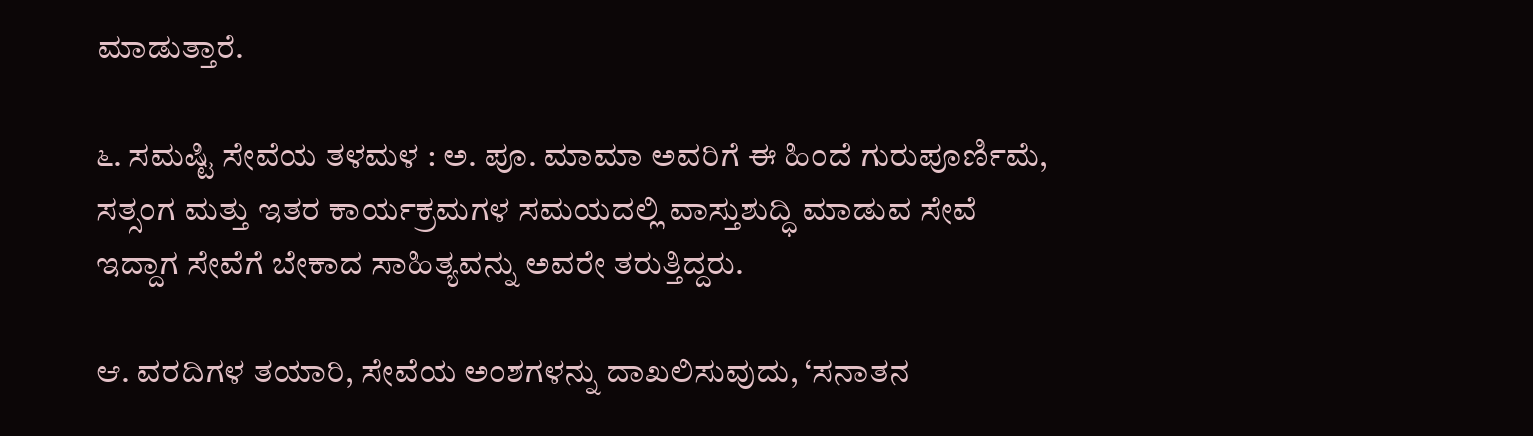ಮಾಡುತ್ತಾರೆ.

೬. ಸಮಷ್ಟಿ ಸೇವೆಯ ತಳಮಳ : ಅ. ಪೂ. ಮಾಮಾ ಅವರಿಗೆ ಈ ಹಿಂದೆ ಗುರುಪೂರ್ಣಿಮೆ, ಸತ್ಸಂಗ ಮತ್ತು ಇತರ ಕಾರ್ಯಕ್ರಮಗಳ ಸಮಯದಲ್ಲಿ ವಾಸ್ತುಶುದ್ಧಿ ಮಾಡುವ ಸೇವೆ ಇದ್ದಾಗ ಸೇವೆಗೆ ಬೇಕಾದ ಸಾಹಿತ್ಯವನ್ನು ಅವರೇ ತರುತ್ತಿದ್ದರು.

ಆ. ವರದಿಗಳ ತಯಾರಿ, ಸೇವೆಯ ಅಂಶಗಳನ್ನು ದಾಖಲಿಸುವುದು, ‘ಸನಾತನ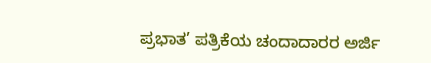ಪ್ರಭಾತ’ ಪತ್ರಿಕೆಯ ಚಂದಾದಾರರ ಅರ್ಜಿ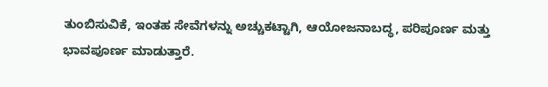ತುಂಬಿಸುವಿಕೆ, ಇಂತಹ ಸೇವೆಗಳನ್ನು ಅಚ್ಚುಕಟ್ಟಾಗಿ, ಆಯೋಜನಾಬದ್ಧ, ಪರಿಪೂರ್ಣ ಮತ್ತು ಭಾವಪೂರ್ಣ ಮಾಡುತ್ತಾರೆ.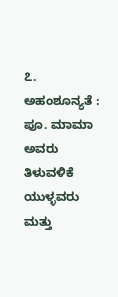೭. ಅಹಂಶೂನ್ಯತೆ : ಪೂ. ಮಾಮಾ ಅವರು ತಿಳುವಳಿಕೆ ಯುಳ್ಳವರು ಮತ್ತು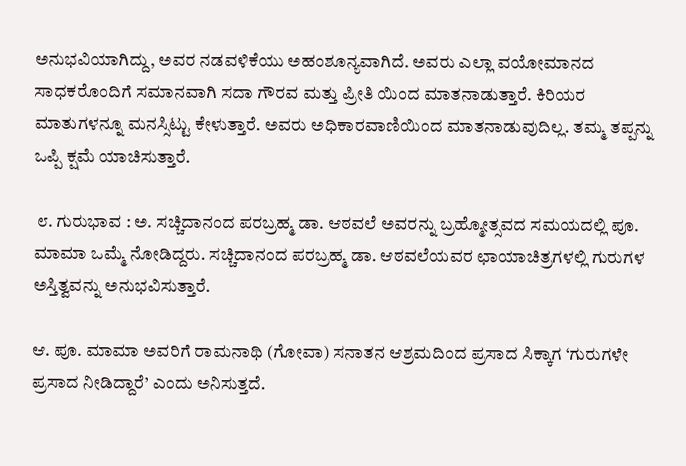ಅನುಭವಿಯಾಗಿದ್ದು, ಅವರ ನಡವಳಿಕೆಯು ಅಹಂಶೂನ್ಯವಾಗಿದೆ. ಅವರು ಎಲ್ಲಾ ವಯೋಮಾನದ ಸಾಧಕರೊಂದಿಗೆ ಸಮಾನವಾಗಿ ಸದಾ ಗೌರವ ಮತ್ತು ಪ್ರೀತಿ ಯಿಂದ ಮಾತನಾಡುತ್ತಾರೆ. ಕಿರಿಯರ ಮಾತುಗಳನ್ನೂ ಮನಸ್ಸಿಟ್ಟು ಕೇಳುತ್ತಾರೆ. ಅವರು ಅಧಿಕಾರವಾಣಿಯಿಂದ ಮಾತನಾಡುವುದಿಲ್ಲ. ತಮ್ಮ ತಪ್ಪನ್ನು ಒಪ್ಪಿ ಕ್ಷಮೆ ಯಾಚಿಸುತ್ತಾರೆ.

 ೮. ಗುರುಭಾವ : ಅ. ಸಚ್ಚಿದಾನಂದ ಪರಬ್ರಹ್ಮ ಡಾ. ಆಠವಲೆ ಅವರನ್ನು ಬ್ರಹ್ಮೋತ್ಸವದ ಸಮಯದಲ್ಲಿ ಪೂ. ಮಾಮಾ ಒಮ್ಮೆ ನೋಡಿದ್ದರು. ಸಚ್ಚಿದಾನಂದ ಪರಬ್ರಹ್ಮ ಡಾ. ಆಠವಲೆಯವರ ಛಾಯಾಚಿತ್ರಗಳಲ್ಲಿ ಗುರುಗಳ ಅಸ್ತಿತ್ವವನ್ನು ಅನುಭವಿಸುತ್ತಾರೆ.

ಆ. ಪೂ. ಮಾಮಾ ಅವರಿಗೆ ರಾಮನಾಥಿ (ಗೋವಾ) ಸನಾತನ ಆಶ್ರಮದಿಂದ ಪ್ರಸಾದ ಸಿಕ್ಕಾಗ ‘ಗುರುಗಳೇ ಪ್ರಸಾದ ನೀಡಿದ್ದಾರೆ’ ಎಂದು ಅನಿಸುತ್ತದೆ.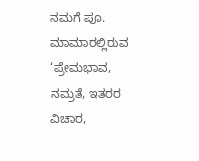ನಮಗೆ ಪೂ. ಮಾಮಾರಲ್ಲಿರುವ ‘ಪ್ರೇಮಭಾವ, ನಮ್ರತೆ, ಇತರರ ವಿಚಾರ,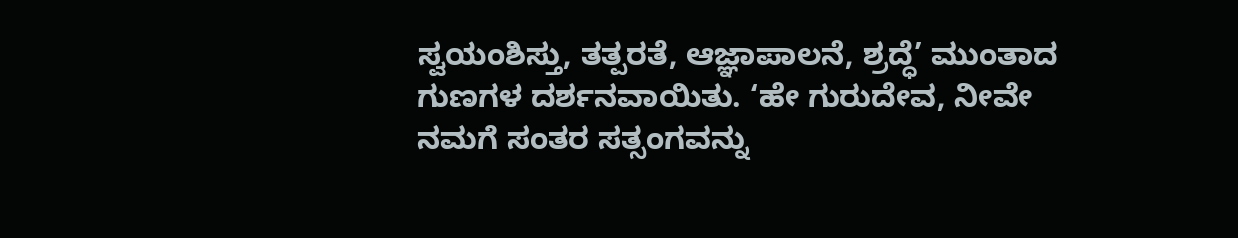ಸ್ವಯಂಶಿಸ್ತು, ತತ್ಪರತೆ, ಆಜ್ಞಾಪಾಲನೆ, ಶ್ರದ್ಧೆ’ ಮುಂತಾದ ಗುಣಗಳ ದರ್ಶನವಾಯಿತು. ‘ಹೇ ಗುರುದೇವ, ನೀವೇ ನಮಗೆ ಸಂತರ ಸತ್ಸಂಗವನ್ನು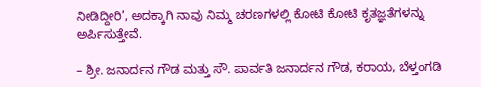ನೀಡಿದ್ದೀರಿ’, ಅದಕ್ಕಾಗಿ ನಾವು ನಿಮ್ಮ ಚರಣಗಳಲ್ಲಿ ಕೋಟಿ ಕೋಟಿ ಕೃತಜ್ಞತೆಗಳನ್ನು ಅರ್ಪಿಸುತ್ತೇವೆ.

– ಶ್ರೀ. ಜನಾರ್ದನ ಗೌಡ ಮತ್ತು ಸೌ. ಪಾರ್ವತಿ ಜನಾರ್ದನ ಗೌಡ, ಕರಾಯ, ಬೆಳ್ತಂಗಡಿ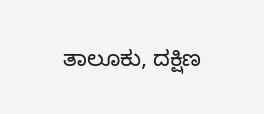ತಾಲೂಕು, ದಕ್ಷಿಣ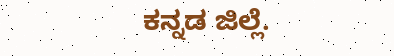ಕನ್ನಡ ಜಿಲ್ಲೆ.